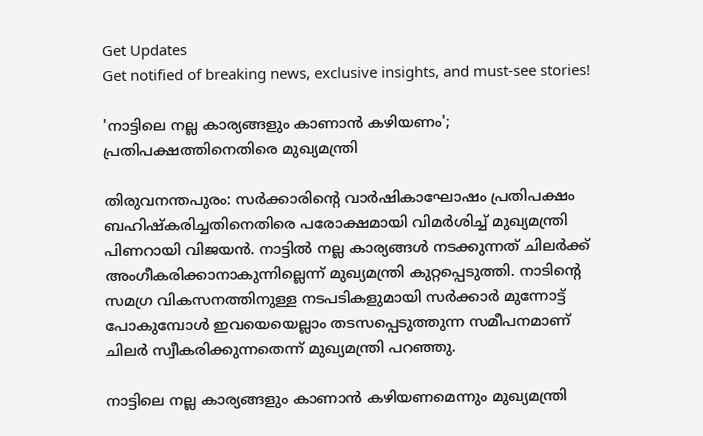Get Updates
Get notified of breaking news, exclusive insights, and must-see stories!

'നാട്ടിലെ നല്ല കാര്യങ്ങളും കാണാന്‍ കഴിയണം'; പ്രതിപക്ഷത്തിനെതിരെ മുഖ്യമന്ത്രി

തിരുവനന്തപുരം: സര്‍ക്കാരിന്റെ വാര്‍ഷികാഘോഷം പ്രതിപക്ഷം ബഹിഷ്‌കരിച്ചതിനെതിരെ പരോക്ഷമായി വിമര്‍ശിച്ച് മുഖ്യമന്ത്രി പിണറായി വിജയന്‍. നാട്ടില്‍ നല്ല കാര്യങ്ങള്‍ നടക്കുന്നത് ചിലര്‍ക്ക് അംഗീകരിക്കാനാകുന്നില്ലെന്ന് മുഖ്യമന്ത്രി കുറ്റപ്പെടുത്തി. നാടിന്റെ സമഗ്ര വികസനത്തിനുള്ള നടപടികളുമായി സര്‍ക്കാര്‍ മുന്നോട്ട് പോകുമ്പോള്‍ ഇവയെയെല്ലാം തടസപ്പെടുത്തുന്ന സമീപനമാണ് ചിലര്‍ സ്വീകരിക്കുന്നതെന്ന് മുഖ്യമന്ത്രി പറഞ്ഞു.

നാട്ടിലെ നല്ല കാര്യങ്ങളും കാണാന്‍ കഴിയണമെന്നും മുഖ്യമന്ത്രി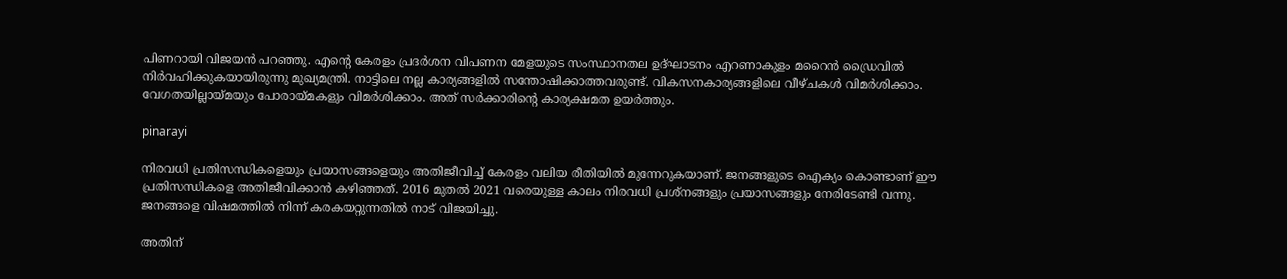പിണറായി വിജയന്‍ പറഞ്ഞു. എന്റെ കേരളം പ്രദര്‍ശന വിപണന മേളയുടെ സംസ്ഥാനതല ഉദ്ഘാടനം എറണാകുളം മറൈന്‍ ഡ്രൈവില്‍ നിര്‍വഹിക്കുകയായിരുന്നു മുഖ്യമന്ത്രി. നാട്ടിലെ നല്ല കാര്യങ്ങളില്‍ സന്തോഷിക്കാത്തവരുണ്ട്. വികസനകാര്യങ്ങളിലെ വീഴ്ചകള്‍ വിമര്‍ശിക്കാം. വേഗതയില്ലായ്മയും പോരായ്മകളും വിമര്‍ശിക്കാം. അത് സര്‍ക്കാരിന്റെ കാര്യക്ഷമത ഉയര്‍ത്തും.

pinarayi

നിരവധി പ്രതിസന്ധികളെയും പ്രയാസങ്ങളെയും അതിജീവിച്ച് കേരളം വലിയ രീതിയില്‍ മുന്നേറുകയാണ്. ജനങ്ങളുടെ ഐക്യം കൊണ്ടാണ് ഈ പ്രതിസന്ധികളെ അതിജീവിക്കാന്‍ കഴിഞ്ഞത്. 2016 മുതല്‍ 2021 വരെയുള്ള കാലം നിരവധി പ്രശ്നങ്ങളും പ്രയാസങ്ങളും നേരിടേണ്ടി വന്നു. ജനങ്ങളെ വിഷമത്തില്‍ നിന്ന് കരകയറ്റുന്നതില്‍ നാട് വിജയിച്ചു.

അതിന്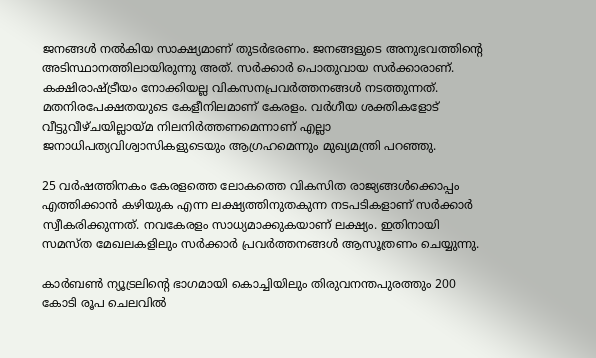ജനങ്ങള്‍ നല്‍കിയ സാക്ഷ്യമാണ് തുടര്‍ഭരണം. ജനങ്ങളുടെ അനുഭവത്തിന്റെ അടിസ്ഥാനത്തിലായിരുന്നു അത്. സര്‍ക്കാര്‍ പൊതുവായ സര്‍ക്കാരാണ്. കക്ഷിരാഷ്ട്രീയം നോക്കിയല്ല വികസനപ്രവര്‍ത്തനങ്ങള്‍ നടത്തുന്നത്. മതനിരപേക്ഷതയുടെ കേളീനിലമാണ് കേരളം. വര്‍ഗീയ ശക്തികളോട് വീട്ടുവീഴ്ചയില്ലായ്മ നിലനിര്‍ത്തണമെന്നാണ് എല്ലാ ജനാധിപത്യവിശ്വാസികളുടെയും ആഗ്രഹമെന്നും മുഖ്യമന്ത്രി പറഞ്ഞു.

25 വര്‍ഷത്തിനകം കേരളത്തെ ലോകത്തെ വികസിത രാജ്യങ്ങള്‍ക്കൊപ്പം എത്തിക്കാന്‍ കഴിയുക എന്ന ലക്ഷ്യത്തിനുതകുന്ന നടപടികളാണ് സര്‍ക്കാര്‍ സ്വീകരിക്കുന്നത്. നവകേരളം സാധ്യമാക്കുകയാണ് ലക്ഷ്യം. ഇതിനായി സമസ്ത മേഖലകളിലും സര്‍ക്കാര്‍ പ്രവര്‍ത്തനങ്ങള്‍ ആസൂത്രണം ചെയ്യുന്നു.

കാര്‍ബണ്‍ ന്യൂട്രലിന്റെ ഭാഗമായി കൊച്ചിയിലും തിരുവനന്തപുരത്തും 200 കോടി രൂപ ചെലവില്‍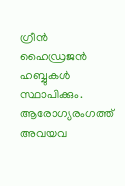ഗ്രീന്‍ ഹൈഡ്രജന്‍ ഹബ്ബുകള്‍ സ്ഥാപിക്കും. ആരോഗ്യരംഗത്ത് അവയവ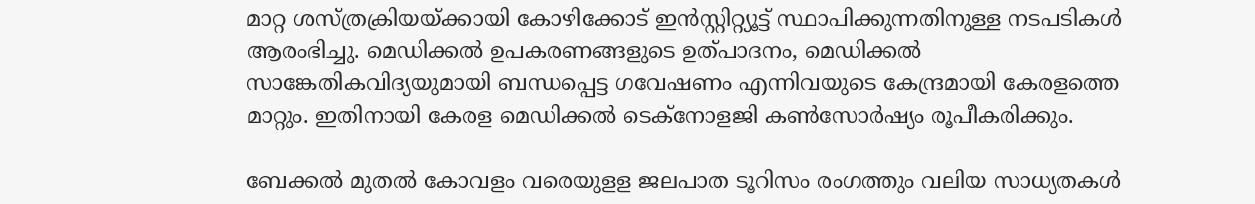മാറ്റ ശസ്ത്രക്രിയയ്ക്കായി കോഴിക്കോട് ഇന്‍സ്റ്റിറ്റ്യൂട്ട് സ്ഥാപിക്കുന്നതിനുള്ള നടപടികള്‍ ആരംഭിച്ചു. മെഡിക്കല്‍ ഉപകരണങ്ങളുടെ ഉത്പാദനം, മെഡിക്കല്‍ സാങ്കേതികവിദ്യയുമായി ബന്ധപ്പെട്ട ഗവേഷണം എന്നിവയുടെ കേന്ദ്രമായി കേരളത്തെ മാറ്റും. ഇതിനായി കേരള മെഡിക്കല്‍ ടെക്നോളജി കണ്‍സോര്‍ഷ്യം രൂപീകരിക്കും.

ബേക്കല്‍ മുതല്‍ കോവളം വരെയുളള ജലപാത ടൂറിസം രംഗത്തും വലിയ സാധ്യതകള്‍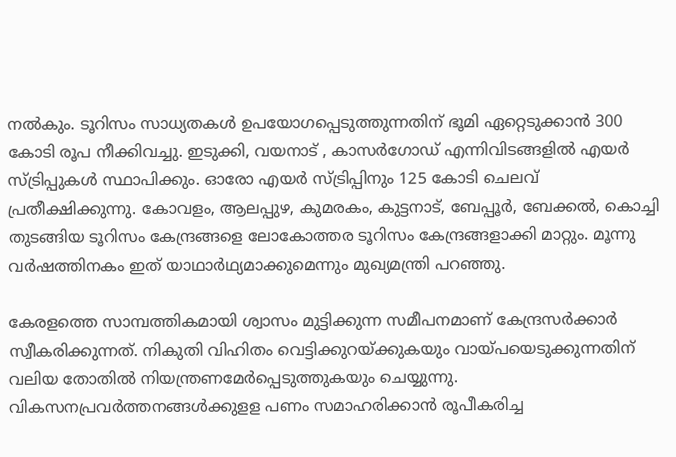നല്‍കും. ടൂറിസം സാധ്യതകള്‍ ഉപയോഗപ്പെടുത്തുന്നതിന് ഭൂമി ഏറ്റെടുക്കാന്‍ 300 കോടി രൂപ നീക്കിവച്ചു. ഇടുക്കി, വയനാട് , കാസര്‍ഗോഡ് എന്നിവിടങ്ങളില്‍ എയര്‍ സ്ട്രിപ്പുകള്‍ സ്ഥാപിക്കും. ഓരോ എയര്‍ സ്ട്രിപ്പിനും 125 കോടി ചെലവ് പ്രതീക്ഷിക്കുന്നു. കോവളം, ആലപ്പുഴ, കുമരകം, കുട്ടനാട്, ബേപ്പൂര്‍, ബേക്കല്‍, കൊച്ചി തുടങ്ങിയ ടൂറിസം കേന്ദ്രങ്ങളെ ലോകോത്തര ടൂറിസം കേന്ദ്രങ്ങളാക്കി മാറ്റും. മൂന്നു വര്‍ഷത്തിനകം ഇത് യാഥാര്‍ഥ്യമാക്കുമെന്നും മുഖ്യമന്ത്രി പറഞ്ഞു.

കേരളത്തെ സാമ്പത്തികമായി ശ്വാസം മുട്ടിക്കുന്ന സമീപനമാണ് കേന്ദ്രസര്‍ക്കാര്‍ സ്വീകരിക്കുന്നത്. നികുതി വിഹിതം വെട്ടിക്കുറയ്ക്കുകയും വായ്പയെടുക്കുന്നതിന് വലിയ തോതില്‍ നിയന്ത്രണമേര്‍പ്പെടുത്തുകയും ചെയ്യുന്നു. വികസനപ്രവര്‍ത്തനങ്ങള്‍ക്കുളള പണം സമാഹരിക്കാന്‍ രൂപീകരിച്ച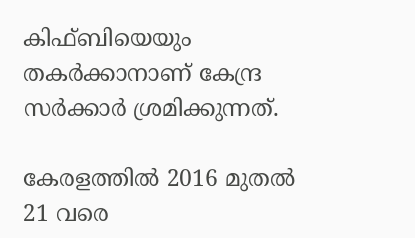കിഫ്ബിയെയും തകര്‍ക്കാനാണ് കേന്ദ്ര സര്‍ക്കാര്‍ ശ്രമിക്കുന്നത്.

കേരളത്തില്‍ 2016 മുതല്‍ 21 വരെ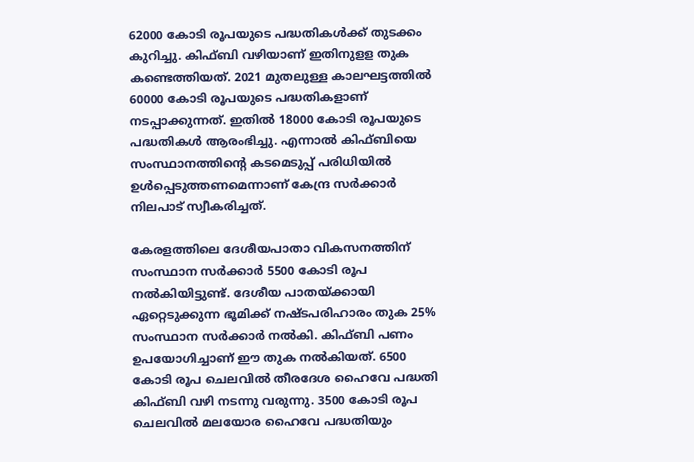62000 കോടി രൂപയുടെ പദ്ധതികള്‍ക്ക് തുടക്കം കുറിച്ചു. കിഫ്ബി വഴിയാണ് ഇതിനുളള തുക കണ്ടെത്തിയത്. 2021 മുതലുള്ള കാലഘട്ടത്തില്‍ 60000 കോടി രൂപയുടെ പദ്ധതികളാണ് നടപ്പാക്കുന്നത്. ഇതില്‍ 18000 കോടി രൂപയുടെ പദ്ധതികള്‍ ആരംഭിച്ചു. എന്നാല്‍ കിഫ്ബിയെ സംസ്ഥാനത്തിന്റെ കടമെടുപ്പ് പരിധിയില്‍ ഉള്‍പ്പെടുത്തണമെന്നാണ് കേന്ദ്ര സര്‍ക്കാര്‍ നിലപാട് സ്വീകരിച്ചത്.

കേരളത്തിലെ ദേശീയപാതാ വികസനത്തിന് സംസ്ഥാന സര്‍ക്കാര്‍ 5500 കോടി രൂപ നല്‍കിയിട്ടുണ്ട്. ദേശീയ പാതയ്ക്കായി ഏറ്റെടുക്കുന്ന ഭൂമിക്ക് നഷ്ടപരിഹാരം തുക 25% സംസ്ഥാന സര്‍ക്കാര്‍ നല്‍കി. കിഫ്ബി പണം ഉപയോഗിച്ചാണ് ഈ തുക നല്‍കിയത്. 6500 കോടി രൂപ ചെലവില്‍ തീരദേശ ഹൈവേ പദ്ധതി കിഫ്ബി വഴി നടന്നു വരുന്നു. 3500 കോടി രൂപ ചെലവില്‍ മലയോര ഹൈവേ പദ്ധതിയും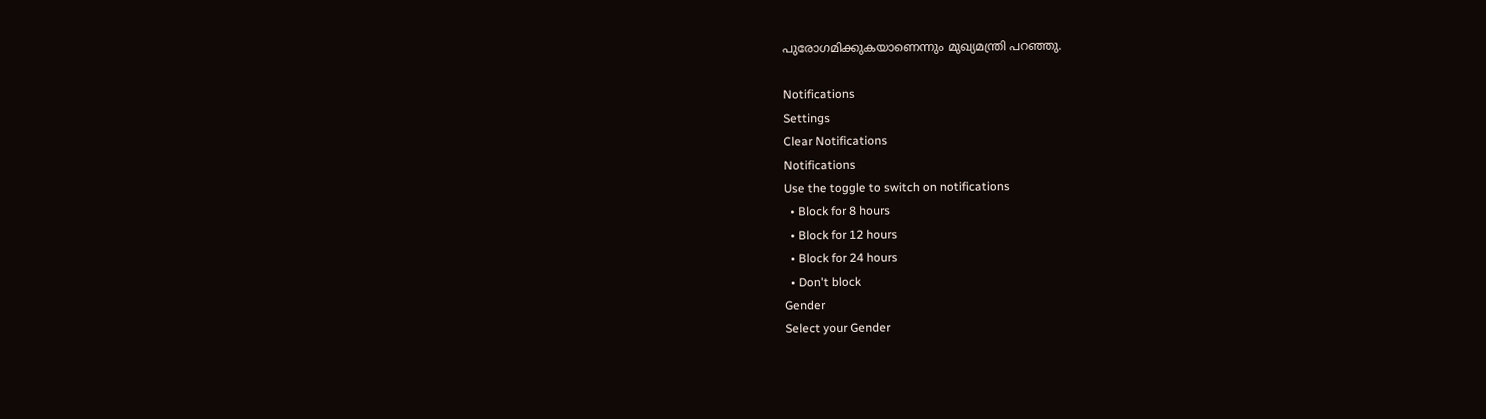പുരോഗമിക്കുകയാണെന്നും മുഖ്യമന്ത്രി പറഞ്ഞു.

Notifications
Settings
Clear Notifications
Notifications
Use the toggle to switch on notifications
  • Block for 8 hours
  • Block for 12 hours
  • Block for 24 hours
  • Don't block
Gender
Select your Gender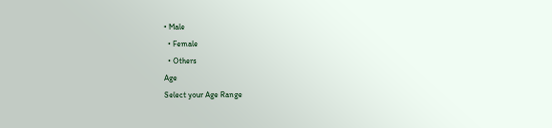• Male
  • Female
  • Others
Age
Select your Age Range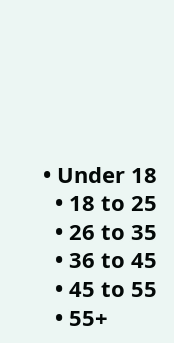• Under 18
  • 18 to 25
  • 26 to 35
  • 36 to 45
  • 45 to 55
  • 55+